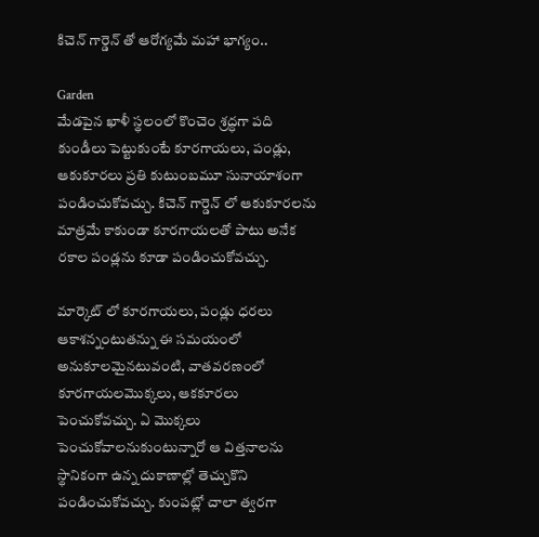కిచెన్ గార్డెన్ తో ఆరోగ్యమే మహా భాగ్యం..

Garden
మేడపైన ఖాళీ స్థలంలో కొంచెం శ్రద్ధగా పది కుండీలు పెట్టుకుంటే కూరగాయలు, పండ్లు, ఆకుకూరలు ప్రతి కుటుంబమూ సునాయాశంగా పండించుకోవచ్చు. కిచెన్ గార్డెన్ లో ఆకుకూరలను మాత్రమే కాకుండా కూరగాయలతో పాటు అనేక రకాల పండ్లను కూడా పండించుకోవచ్చు.

మార్కెట్ లో కూరగాయలు, పండ్లు ధరలు ఆకాశన్నంటుతన్ను ఈ సమయంలో అనుకూలమైనటువంటి, వాతవరణంలో కూరగాయలమొక్కలు, ఆకకూరలు పెంచుకోవచ్చు. ఏ మొక్కలు పెంచుకోవాలనుకుంటున్నారో ఆ విత్తనాలను స్థానికంగా ఉన్న దుకాణాల్లో తెచ్చుకొని పండించుకోవచ్చు. కుంపట్లో చాలా త్వరగా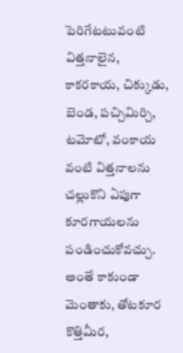పెరిగేటటువంటి విత్తనాలైన, కాకరకాయ, చిక్కుడు, బెండ, పచ్చిమిర్చి, టమోటో, వంకాయ వంటి విత్తనాలను చల్లుకొని ఏపుగా కూరగాయలను పండించుకోవచ్చు. అంతే కాకుండా మెంతాకు, తోటకూర కొత్తిమీర,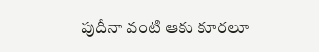పుదీనా వంటి ఆకు కూరలూ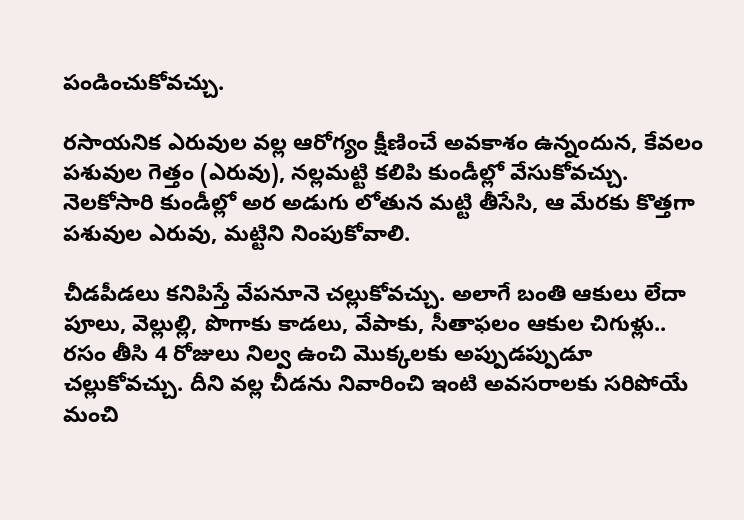పండించుకోవచ్చు.

రసాయనిక ఎరువుల వల్ల ఆరోగ్యం క్షీణించే అవకాశం ఉన్నందున, కేవలం పశువుల గెత్తం (ఎరువు), నల్లమట్టి కలిపి కుండీల్లో వేసుకోవచ్చు. నెలకోసారి కుండీల్లో అర అడుగు లోతున మట్టి తీసేసి, ఆ మేరకు కొత్తగా పశువుల ఎరువు, మట్టిని నింపుకోవాలి.

చీడపీడలు కనిపిస్తే వేపనూనె చల్లుకోవచ్చు. అలాగే బంతి ఆకులు లేదా పూలు, వెల్లుల్లి, పొగాకు కాడలు, వేపాకు, సీతాఫలం ఆకుల చిగుళ్లు.. రసం తీసి 4 రోజులు నిల్వ ఉంచి మొక్కలకు అప్పుడప్పుడూ చల్లుకోవచ్చు. దీని వల్ల చీడను నివారించి ఇంటి అవసరాలకు సరిపోయే మంచి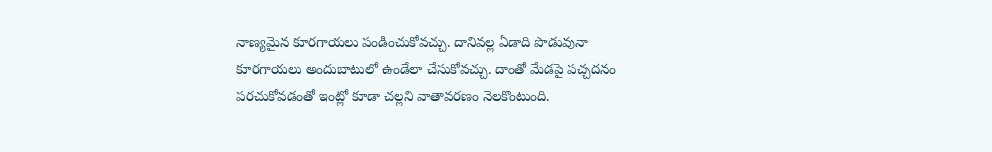నాణ్యమైన కూరగాయలు పండించుకోవచ్చు. దానివల్ల ఏడాది పొడువునా కూరగాయలు అందుబాటులో ఉండేలా చేసుకోవచ్చు. దాంతో మేడపై పచ్చదనం పరచుకోవడంతో ఇంట్లో కూడా చల్లని వాతావరణం నెలకొంటుంది.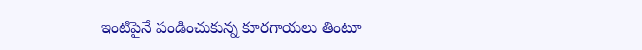ఇంటిపైనే పండించుకున్న కూరగాయలు తింటూ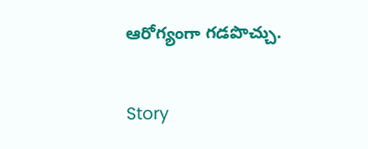ఆరోగ్యంగా గడపొచ్చు.

Story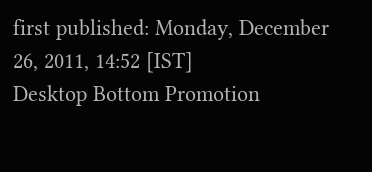first published: Monday, December 26, 2011, 14:52 [IST]
Desktop Bottom Promotion